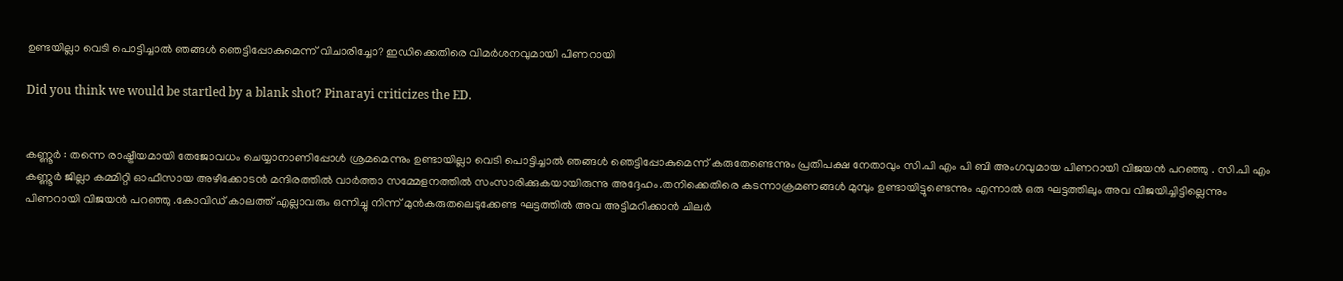ഉണ്ടയില്ലാ വെടി പൊട്ടിച്ചാൽ ഞങ്ങൾ ഞെട്ടിപ്പോകുമെന്ന് വിചാരിച്ചോ? ഇഡിക്കെതിരെ വിമർശനവുമായി പിണറായി

Did you think we would be startled by a blank shot? Pinarayi criticizes the ED.


കണ്ണൂർ : തന്നെ രാഷ്ട്രീയമായി തേജോവധം ചെയ്യാനാണിപ്പോൾ ശ്രമമെന്നും ഉണ്ടായില്ലാ വെടി പൊട്ടിച്ചാൽ ഞങ്ങൾ ഞെട്ടിപ്പോകുമെന്ന് കരുതേണ്ടെന്നും പ്രതിപക്ഷ നേതാവും സി.പി എം പി ബി അംഗവുമായ പിണറായി വിജയൻ പറഞ്ഞു . സി.പി എം കണ്ണൂർ ജില്ലാ കമ്മിറ്റി ഓഫീസായ അഴീക്കോടൻ മന്ദിരത്തിൽ വാർത്താ സമ്മേളനത്തിൽ സംസാരിക്കുകയായിരുന്നു അദ്ദേഹം.തനിക്കെതിരെ കടന്നാക്രമണങ്ങൾ മുമ്പും ഉണ്ടായിട്ടുണ്ടെന്നും എന്നാൽ ഒരു ഘട്ടത്തിലും അവ വിജയിച്ചിട്ടില്ലെന്നും  പിണറായി വിജയൻ പറഞ്ഞു .കോവിഡ് കാലത്ത് എല്ലാവരും ഒന്നിച്ചു നിന്ന് മുൻകരുതലെടുക്കേണ്ട ഘട്ടത്തിൽ അവ അട്ടിമറിക്കാൻ ചിലർ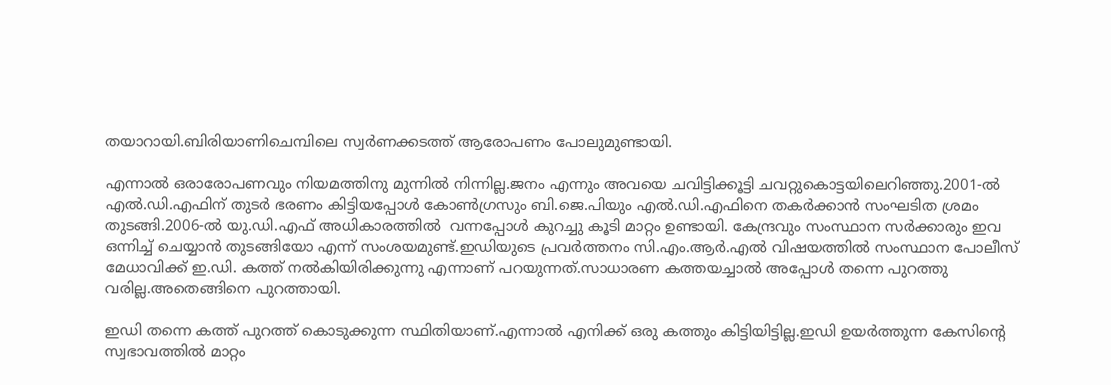തയാറായി.ബിരിയാണിചെമ്പിലെ സ്വർണക്കടത്ത് ആരോപണം പോലുമുണ്ടായി.

എന്നാൽ ഒരാരോപണവും നിയമത്തിനു മുന്നിൽ നിന്നില്ല.ജനം എന്നും അവയെ ചവിട്ടിക്കൂട്ടി ചവറ്റുകൊട്ടയിലെറിഞ്ഞു.2001-ൽ എൽ.ഡി.എഫിന് തുടർ ഭരണം കിട്ടിയപ്പോൾ കോൺഗ്രസും ബി.ജെ.പിയും എൽ.ഡി.എഫിനെ തകർക്കാൻ സംഘടിത ശ്രമം തുടങ്ങി.2006-ൽ യു.ഡി.എഫ് അധികാരത്തിൽ  വന്നപ്പോൾ കുറച്ചു കൂടി മാറ്റം ഉണ്ടായി. കേന്ദ്രവും സംസ്ഥാന സർക്കാരും ഇവ ഒന്നിച്ച് ചെയ്യാൻ തുടങ്ങിയോ എന്ന് സംശയമുണ്ട്.ഇഡിയുടെ പ്രവർത്തനം സി.എം.ആർ.എൽ വിഷയത്തിൽ സംസ്ഥാന പോലീസ് മേധാവിക്ക് ഇ.ഡി. കത്ത് നൽകിയിരിക്കുന്നു എന്നാണ് പറയുന്നത്.സാധാരണ കത്തയച്ചാൽ അപ്പോൾ തന്നെ പുറത്തു വരില്ല.അതെങ്ങിനെ പുറത്തായി.

ഇഡി തന്നെ കത്ത് പുറത്ത് കൊടുക്കുന്ന സ്ഥിതിയാണ്.എന്നാൽ എനിക്ക് ഒരു കത്തും കിട്ടിയിട്ടില്ല.ഇഡി ഉയർത്തുന്ന കേസിന്റെ സ്വഭാവത്തിൽ മാറ്റം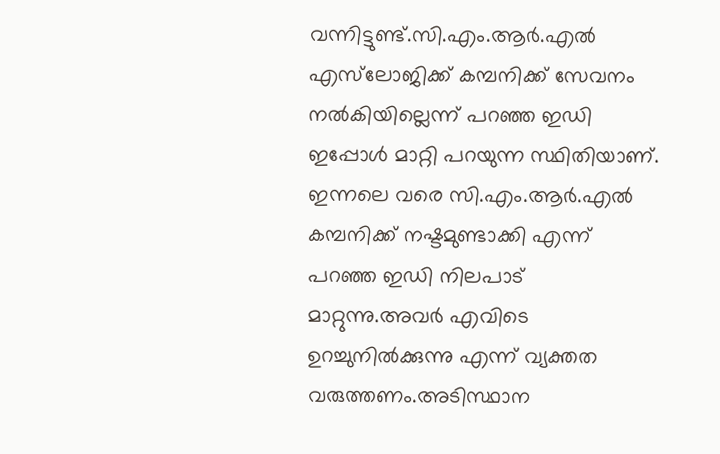വന്നിട്ടുണ്ട്.സി.എം.ആർ.എൽ എസ്‌ലോജിക്ക് കമ്പനിക്ക് സേവനം നൽകിയില്ലെന്ന് പറഞ്ഞ ഇഡി ഇപ്പോൾ മാറ്റി പറയുന്ന സ്ഥിതിയാണ്.
ഇന്നലെ വരെ സി.എം.ആർ.എൽ കമ്പനിക്ക് നഷ്ടമുണ്ടാക്കി എന്ന് പറഞ്ഞ ഇഡി നിലപാട് മാറ്റുന്നു.അവർ എവിടെ ഉറച്ചുനിൽക്കുന്നു എന്ന് വ്യക്തത വരുത്തണം.അടിസ്ഥാന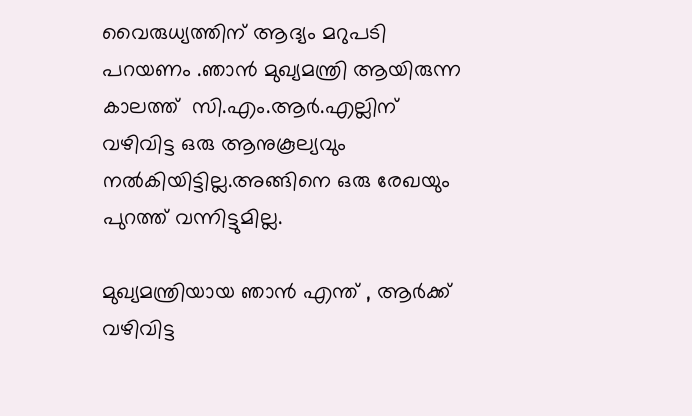വൈരുധ്യത്തിന് ആദ്യം മറുപടി പറയണം .ഞാൻ മുഖ്യമന്ത്രി ആയിരുന്ന കാലത്ത്  സി.എം.ആർ.എല്ലിന് വഴിവിട്ട ഒരു ആനുകൂല്യവും നൽകിയിട്ടില്ല.അങ്ങിനെ ഒരു രേഖയും പുറത്ത് വന്നിട്ടുമില്ല.

മുഖ്യമന്ത്രിയായ ഞാൻ എന്ത് , ആർക്ക് വഴിവിട്ട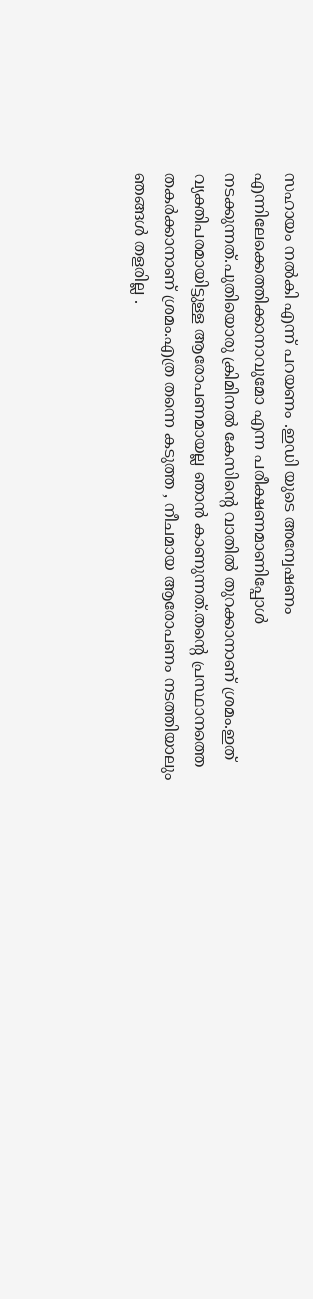സഹായം നൽകി എന്ന് പറയണം .ഇഡി യുടെ അന്വേഷണം എന്നിലേക്കെത്തിക്കാനാവുമോ എന്ന പരീക്ഷണമാണിപ്പോൾ നടക്കുന്നത്.പുതിയൊരു ക്രിമിനൽ കേസിന്റെ വാതിൽ തുറക്കാനാണ് ശ്രമം.ഇത് വ്യക്തിപരമായിട്ടുള്ള ആരോപണമായല്ല ഞാൻ കാണുന്നത്.തന്റെ പ്രസ്ഥാനത്തെ തകർക്കാനാണ് ശ്രമം.എത്ര തന്നെ കടുത്ത , നീചമായ ആരോപണം നടത്തിയാലും ഞങ്ങൾ തളരില്ല .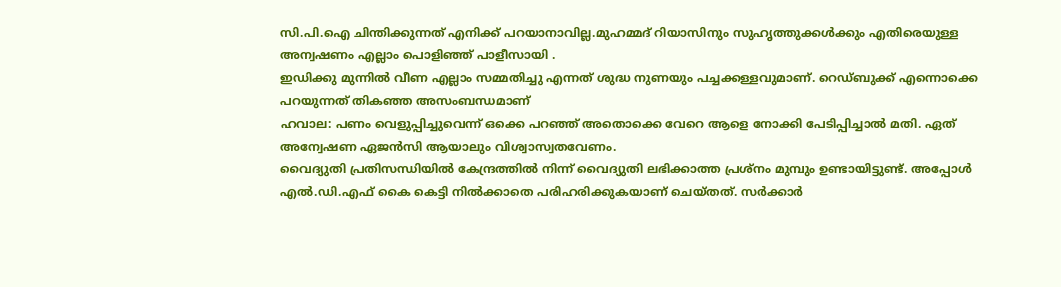സി.പി.ഐ ചിന്തിക്കുന്നത് എനിക്ക് പറയാനാവില്ല.മുഹമ്മദ് റിയാസിനും സുഹൃത്തുക്കൾക്കും എതിരെയുള്ള അന്വഷണം എല്ലാം പൊളിഞ്ഞ് പാളീസായി .
ഇഡിക്കു മുന്നിൽ വീണ എല്ലാം സമ്മതിച്ചു എന്നത് ശുദ്ധ നുണയും പച്ചക്കള്ളവുമാണ്. റെഡ്ബുക്ക് എന്നൊക്കെ പറയുന്നത് തികഞ്ഞ അസംബന്ധമാണ്
ഹവാല: പണം വെളുപ്പിച്ചുവെന്ന് ഒക്കെ പറഞ്ഞ് അതൊക്കെ വേറെ ആളെ നോക്കി പേടിപ്പിച്ചാൽ മതി. ഏത് അന്വേഷണ ഏജൻസി ആയാലും വിശ്വാസ്വതവേണം.
വൈദ്യുതി പ്രതിസന്ധിയിൽ കേന്ദ്രത്തിൽ നിന്ന് വൈദ്യുതി ലഭിക്കാത്ത പ്രശ്നം മുമ്പും ഉണ്ടായിട്ടുണ്ട്. അപ്പോൾ എൽ.ഡി.എഫ് കൈ കെട്ടി നിൽക്കാതെ പരിഹരിക്കുകയാണ് ചെയ്തത്. സർക്കാർ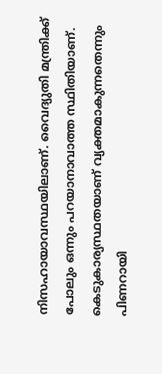നിസഹായാവസ്ഥയിലാണ്. വൈദ്യുതി മന്ത്രിക്ക് പോലും ഒന്നും പറയാനാവാത്ത സ്ഥിതിയാണ്. കെടുകാര്യസ്ഥതയാണ് വ്യക്തമാകുന്നതെന്നും പിണറായി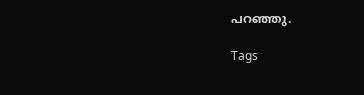പറഞ്ഞു.

Tags